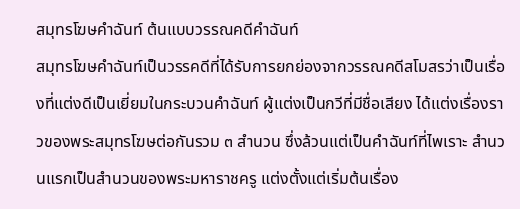สมุทรโฆษคำฉันท์ ต้นแบบวรรณคดีคำฉันท์
สมุทรโฆษคำฉันท์เป็นวรรคดีที่ได้รับการยกย่องจากวรรณคดีสโมสรว่าเป็นเรื่องที่แต่งดีเป็นเยี่ยมในกระบวนคำฉันท์ ผู้แต่งเป็นกวีที่มีชื่อเสียง ได้แต่งเรื่องราวของพระสมุทรโฆษต่อกันรวม ๓ สำนวน ซึ่งล้วนแต่เป็นคำฉันท์ที่ไพเราะ สำนวนแรกเป็นสำนวนของพระมหาราชครู แต่งตั้งแต่เริ่มต้นเรื่อง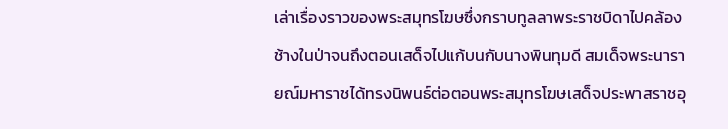เล่าเรื่องราวของพระสมุทรโฆษซึ่งกราบทูลลาพระราชบิดาไปคล้องช้างในป่าจนถึงตอนเสด็จไปแก้บนกับนางพินทุมดี สมเด็จพระนารายณ์มหาราชได้ทรงนิพนธ์ต่อตอนพระสมุทรโฆษเสด็จประพาสราชอุ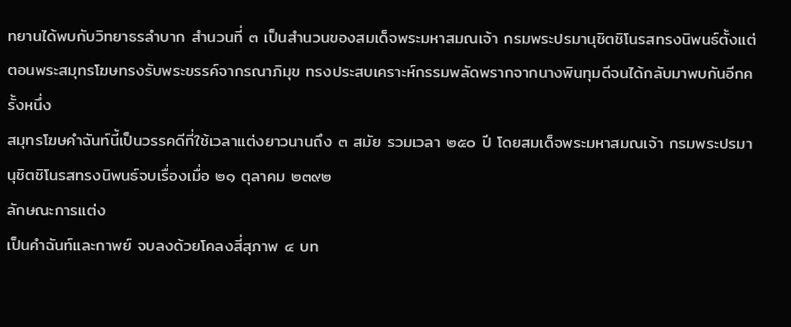ทยานได้พบกับวิทยาธรลำบาก สำนวนที่ ๓ เป็นสำนวนของสมเด็จพระมหาสมณเจ้า กรมพระปรมานุชิตชิโนรสทรงนิพนธ์ตั้งแต่ตอนพระสมุทรโฆษทรงรับพระขรรค์จากรณาภิมุข ทรงประสบเคราะห์กรรมพลัดพรากจากนางพินทุมดีจนได้กลับมาพบกันอีกครั้งหนึ่ง
สมุทรโฆษคำฉันท์นี้เป็นวรรคดีที่ใช้เวลาแต่งยาวนานถึง ๓ สมัย รวมเวลา ๒๕๐ ปี โดยสมเด็จพระมหาสมณเจ้า กรมพระปรมานุชิตชิโนรสทรงนิพนธ์จบเรื่องเมื่อ ๒๑ ตุลาคม ๒๓๙๒
ลักษณะการแต่ง
เป็นคำฉันท์และกาพย์ จบลงด้วยโคลงสี่สุภาพ ๔ บท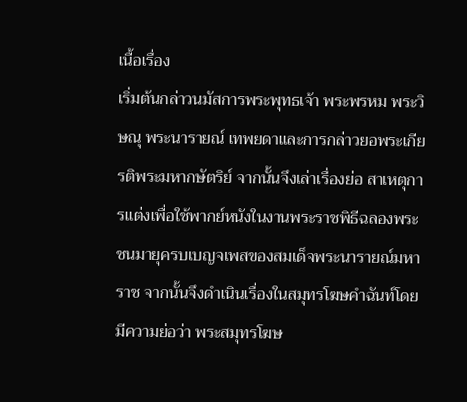เนื้อเรื่อง
เริ่มต้นกล่าวนมัสการพระพุทธเจ้า พระพรหม พระวิษณุ พระนารายณ์ เทพยดาและการกล่าวยอพระเกียรติพระมหากษัตริย์ จากนั้นจึงเล่าเรื่องย่อ สาเหตุการแต่งเพื่อใช้พากย์หนังในงานพระราชพิธีฉลองพระชนมายุครบเบญจเพสของสมเด็จพระนารายณ์มหาราช จากนั้นจึงดำเนินเรื่องในสมุทรโฆษคำฉันท์โดยมีความย่อว่า พระสมุทรโฆษ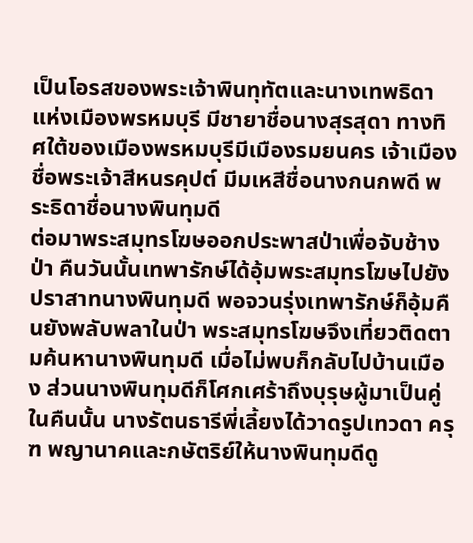เป็นโอรสของพระเจ้าพินทุทัตและนางเทพธิดาแห่งเมืองพรหมบุรี มีชายาชื่อนางสุรสุดา ทางทิศใต้ของเมืองพรหมบุรีมีเมืองรมยนคร เจ้าเมืองชื่อพระเจ้าสีหนรคุปต์ มีมเหสีชื่อนางกนกพดี พระธิดาชื่อนางพินทุมดี
ต่อมาพระสมุทรโฆษออกประพาสป่าเพื่อจับช้างป่า คืนวันนั้นเทพารักษ์ได้อุ้มพระสมุทรโฆษไปยังปราสาทนางพินทุมดี พอจวนรุ่งเทพารักษ์ก็อุ้มคืนยังพลับพลาในป่า พระสมุทรโฆษจึงเที่ยวติดตามค้นหานางพินทุมดี เมื่อไม่พบก็กลับไปบ้านเมือง ส่วนนางพินทุมดีก็โศกเศร้าถึงบุรุษผู้มาเป็นคู่ในคืนนั้น นางรัตนธารีพี่เลี้ยงได้วาดรูปเทวดา ครุฑ พญานาคและกษัตริย์ให้นางพินทุมดีดู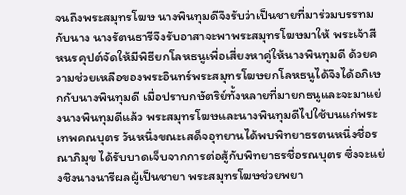จนถึงพระสมุทรโฆษ นางพินทุมดีจึงรับว่าเป็นชายที่มาร่วมบรรทมกับนาง นางรัตนธารีจึงรับอาสาจะพาพระสมุทรโฆษมาให้ พระเจ้าสีหนรคุปต์จัดให้มีพิธียกโลหธนูเพื่อเสี่ยงหาคู่ให้นางพินทุมดี ด้วยความช่วยเหลือของพระอินทร์พระสมุทรโฆษยกโลหธนูได้จึงได้อภิเษกกับนางพินทุมดี เมื่อปราบกษัตริย์ทั้งหลายที่มายกธนูและจะมาแย่งนางพินทุมดีแล้ว พระสมุทรโฆษและนางพินทุมดีไปใช้บนแก่พระเทพคณบุตร วันหนึ่งขณะเสด็จอุทยานได้พบพิทยาธรตนหนึ่งชื่อรณาภิมุข ได้รับบาดเจ็บจากการต่อสู้กับพิทยาธรชื่อรณบุตร ซึ่งจะแย่งชิงนางนารีผลผู้เป็นชายา พระสมุทรโฆษช่วยพยา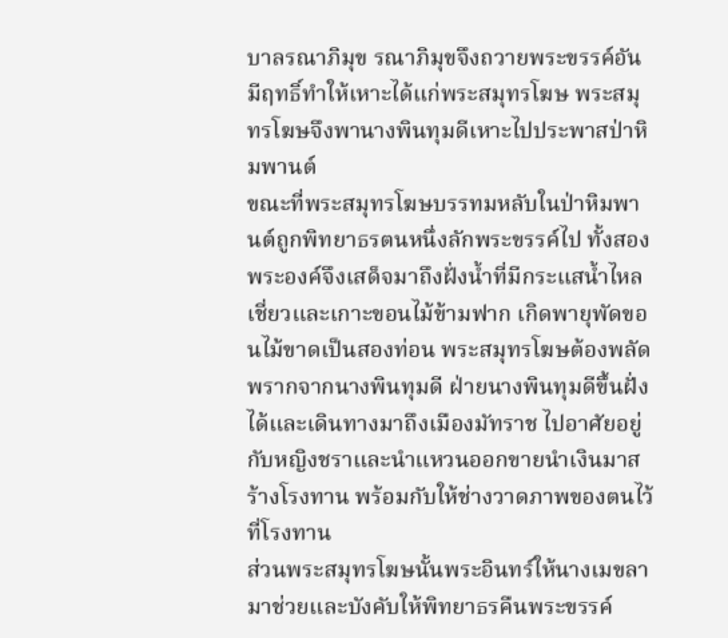บาลรณาภิมุข รณาภิมุขจึงถวายพระขรรค์อันมีฤทธิ์ทำให้เหาะได้แก่พระสมุทรโฆษ พระสมุทรโฆษจึงพานางพินทุมดีเหาะไปประพาสป่าหิมพานต์
ขณะที่พระสมุทรโฆษบรรทมหลับในป่าหิมพานต์ถูกพิทยาธรตนหนึ่งลักพระขรรค์ไป ทั้งสองพระองค์จึงเสด็จมาถึงฝั่งน้ำที่มีกระแสน้ำไหลเชี่ยวและเกาะขอนไม้ข้ามฟาก เกิดพายุพัดขอนไม้ขาดเป็นสองท่อน พระสมุทรโฆษต้องพลัดพรากจากนางพินทุมดี ฝ่ายนางพินทุมดีขึ้นฝั่งได้และเดินทางมาถึงเมืองมัทราช ไปอาศัยอยู่กับหญิงชราและนำแหวนออกขายนำเงินมาสร้างโรงทาน พร้อมกับให้ช่างวาดภาพของตนไว้ที่โรงทาน
ส่วนพระสมุทรโฆษนั้นพระอินทร์ให้นางเมขลามาช่วยและบังคับให้พิทยาธรคืนพระขรรค์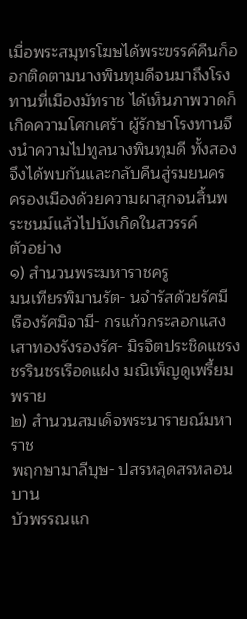เมื่อพระสมุทรโฆษได้พระขรรค์คืนก็ออกติดตามนางพินทุมดีจนมาถึงโรงทานที่เมืองมัทราช ได้เห็นภาพวาดก็เกิดความโศกเศร้า ผู้รักษาโรงทานจึงนำความไปทูลนางพินทุมดี ทั้งสองจึงได้พบกันและกลับคืนสู่รมยนคร ครองเมืองด้วยความผาสุกจนสิ้นพระชนม์แล้วไปบังเกิดในสวรรค์
ตัวอย่าง
๑) สำนวนพระมหาราชครู
มนเทียรพิมานรัต- นจำรัสด้วยรัศมี
เรืองรัศมิจามี- กรแก้วกระลอกแสง
เสาทองรังรองรัศ- มิรจิตประชิดแชรง
ชรรินชรเรือดแฝง มณิเพ็ญดูเพรี้ยมพราย
๒) สำนวนสมเด็จพระนารายณ์มหาราช
พฤกษามาลีบุษ- ปสรหลุดสรหลอนบาน
บัวพรรณแก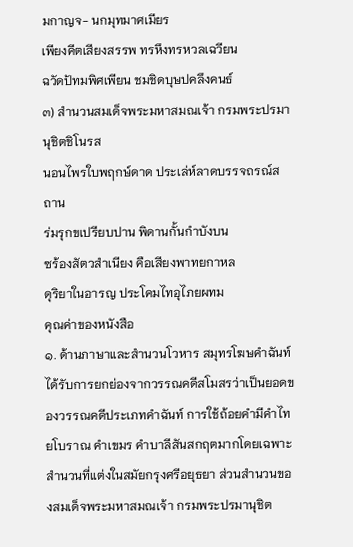มกาญจ- นกมุทมาศเมียร
เพียงคีตเสียงสรรพ ทรหึงทรหวลเฉวียน
ฉวัดปัทมพิศเพียน ชมชิดบุษปคลึงคนธ์
๓) สำนวนสมเด็จพระมหาสมณเจ้า กรมพระปรมานุชิตชิโนรส
นอนไพรใบพฤกษ์ดาด ประเล่ห์ลาดบรรจถรณ์สถาน
ร่มรุกขเปรียบปาน พิดานกั้นกำบังบน
ซร้องสัตวสำเนียง คือเสียงพาทยกาหล
ดุริยาในอารญ ประโคมไทอุไภยผทม
คุณค่าของหนังสือ
๑. ด้านภาษาและสำนวนโวหาร สมุทรโฆษคำฉันท์ได้รับการยกย่องจากวรรณคดีสโมสรว่าเป็นยอดของวรรณคดีประเภทคำฉันท์ การใช้ถ้อยคำมีคำไทยโบราณ คำเขมร คำบาลีสันสกฤตมากโดยเฉพาะสำนวนที่แต่งในสมัยกรุงศรีอยุธยา ส่วนสำนวนของสมเด็จพระมหาสมณเจ้า กรมพระปรมานุชิต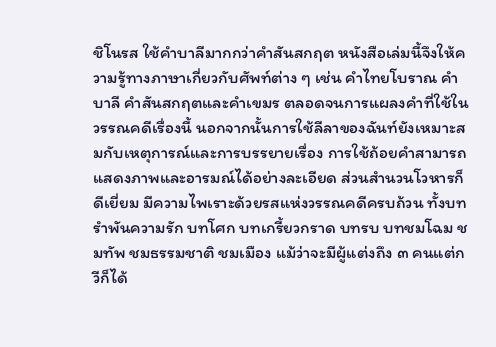ชิโนรส ใช้คำบาลีมากกว่าคำสันสกฤต หนังสือเล่มนี้จึงให้ความรู้ทางภาษาเกี่ยวกับศัพท์ต่าง ๆ เช่น คำไทยโบราณ คำบาลี คำสันสกฤตและคำเขมร ตลอดจนการแผลงคำที่ใช้ในวรรณคดีเรื่องนี้ นอกจากนั้นการใช้ลีลาของฉันท์ยังเหมาะสมกับเหตุการณ์และการบรรยายเรื่อง การใช้ถ้อยคำสามารถแสดงภาพและอารมณ์ได้อย่างละเอียด ส่วนสำนวนโวหารก็ดีเยี่ยม มีความไพเราะด้วยรสแห่งวรรณคดีครบถ้วน ทั้งบทรำพันความรัก บทโศก บทเกรี้ยวกราด บทรบ บทชมโฉม ชมทัพ ชมธรรมชาติ ชมเมือง แม้ว่าจะมีผู้แต่งถึง ๓ คนแต่กวีก็ได้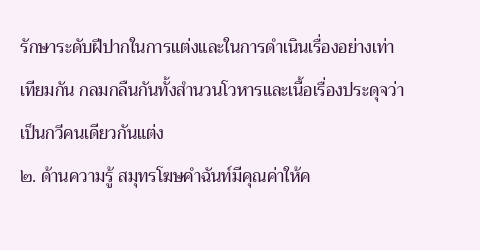รักษาระดับฝีปากในการแต่งและในการดำเนินเรื่องอย่างเท่าเทียมกัน กลมกลืนกันทั้งสำนวนโวหารและเนื้อเรื่องประดุจว่าเป็นกวีคนเดียวกันแต่ง
๒. ด้านความรู้ สมุทรโฆษคำฉันท์มีคุณค่าให้ค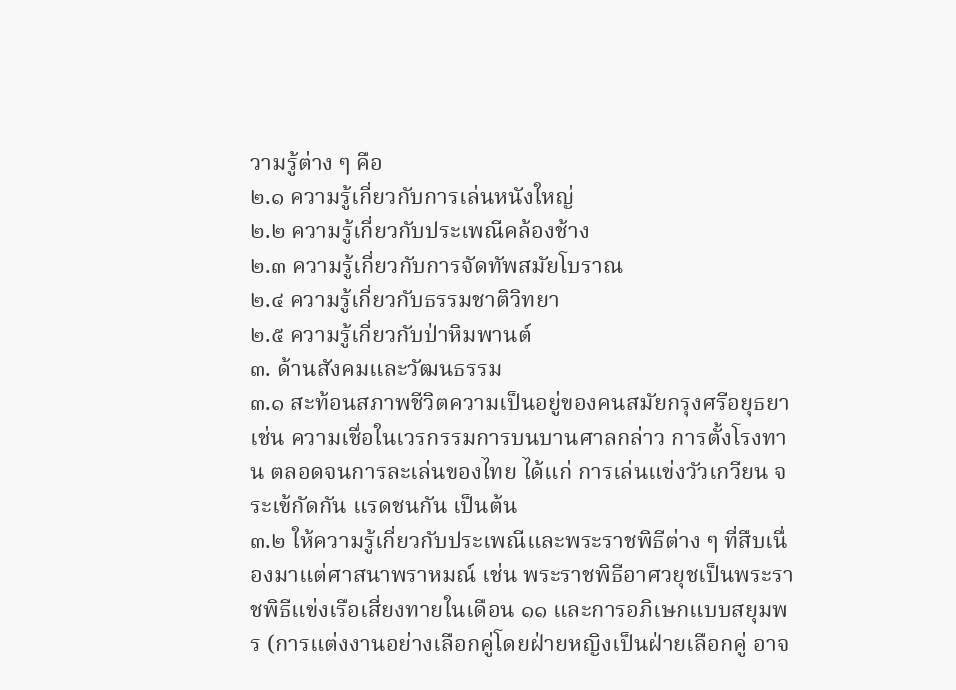วามรู้ต่าง ๆ คือ
๒.๑ ความรู้เกี่ยวกับการเล่นหนังใหญ่
๒.๒ ความรู้เกี่ยวกับประเพณีคล้องช้าง
๒.๓ ความรู้เกี่ยวกับการจัดทัพสมัยโบราณ
๒.๔ ความรู้เกี่ยวกับธรรมชาติวิทยา
๒.๕ ความรู้เกี่ยวกับป่าหิมพานต์
๓. ด้านสังคมและวัฒนธรรม
๓.๑ สะท้อนสภาพชีวิตความเป็นอยู่ของคนสมัยกรุงศรีอยุธยา เช่น ความเชื่อในเวรกรรมการบนบานศาลกล่าว การตั้งโรงทาน ตลอดจนการละเล่นของไทย ได้แก่ การเล่นแข่งวัวเกวียน จระเข้กัดกัน แรดชนกัน เป็นต้น
๓.๒ ให้ความรู้เกี่ยวกับประเพณีและพระราชพิธีต่าง ๆ ที่สืบเนื่องมาแต่ศาสนาพราหมณ์ เช่น พระราชพิธีอาศวยุชเป็นพระราชพิธีแข่งเรือเสี่ยงทายในเดือน ๑๑ และการอภิเษกแบบสยุมพร (การแต่งงานอย่างเลือกคู่โดยฝ่ายหญิงเป็นฝ่ายเลือกคู่ อาจ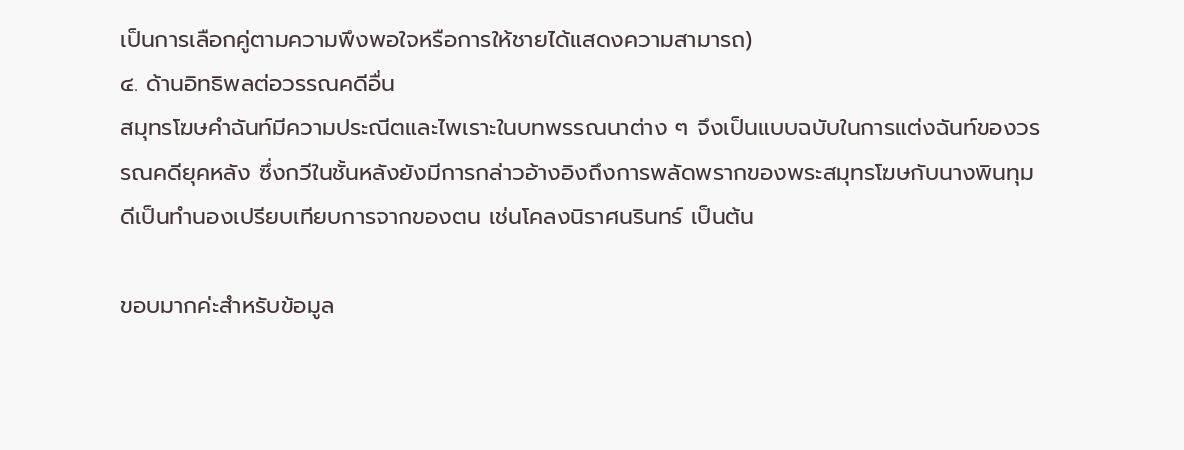เป็นการเลือกคู่ตามความพึงพอใจหรือการให้ชายได้แสดงความสามารถ)
๔. ด้านอิทธิพลต่อวรรณคดีอื่น
สมุทรโฆษคำฉันท์มีความประณีตและไพเราะในบทพรรณนาต่าง ๆ จึงเป็นแบบฉบับในการแต่งฉันท์ของวรรณคดียุคหลัง ซึ่งกวีในชั้นหลังยังมีการกล่าวอ้างอิงถึงการพลัดพรากของพระสมุทรโฆษกับนางพินทุมดีเป็นทำนองเปรียบเทียบการจากของตน เช่นโคลงนิราศนรินทร์ เป็นต้น

ขอบมากค่ะสำหรับข้อมูล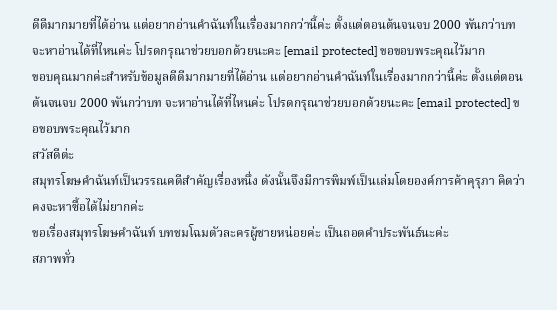ดีดีมากมายที่ได้อ่าน แต่อยากอ่านคำฉันท์ในเรื่องมากกว่านี้ค่ะ ตั้งแต่ตอนต้นจนจบ 2000 พันกว่าบท จะหาอ่านได้ที่ไหนค่ะ โปรดกรุณาช่วยบอกด้วยนะคะ [email protected] ขอขอบพระคุณไว้มาก
ขอบคุณมากค่ะสำหรับข้อมูลดีดีมากมายที่ได้อ่าน แต่อยากอ่านคำฉันท์ในเรื่องมากกว่านี้ค่ะ ตั้งแต่ตอนต้นจนจบ 2000 พันกว่าบท จะหาอ่านได้ที่ไหนค่ะ โปรดกรุณาช่วยบอกด้วยนะคะ [email protected] ขอขอบพระคุณไว้มาก
สวัสดีต่ะ
สมุทรโฆษคำฉันท์เป็นวรรณคดีสำคัญเรื่องหนึ่ง ดังนั้นจึงมีการพิมพ์เป็นเล่มโดยองค์การค้าคุรุภา คิดว่าคงจะหาซื้อได้ไม่ยากค่ะ
ขอเรื่องสมุทรโฆษคำฉันท์ บทชมโฉมตัวละครผู้ชายหน่อยค่ะ เป็นถอดคำประพันธ์นะค่ะ
สภาพทั่ว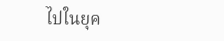ไปในยุค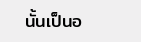นั้นเป็นอ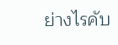ย่างไรคับ